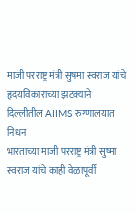माजी परराष्ट्र मंत्री सुषमा स्वराज यांचे हृदयविकाराच्या झटक्याने दिल्लीतील AIIMS रुग्णालयात निधन
भारताच्या माजी परराष्ट्र मंत्री सुष्मा स्वराज यांचे काही वेळापूर्वी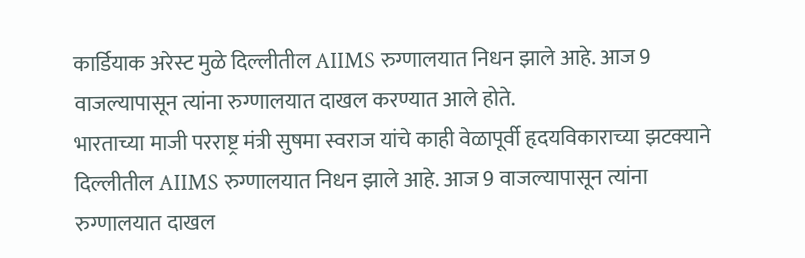कार्डियाक अरेस्ट मुळे दिल्लीतील AIIMS रुग्णालयात निधन झाले आहे. आज 9 वाजल्यापासून त्यांना रुग्णालयात दाखल करण्यात आले होते.
भारताच्या माजी परराष्ट्र मंत्री सुषमा स्वराज यांचे काही वेळापूर्वी हृदयविकाराच्या झटक्याने दिल्लीतील AIIMS रुग्णालयात निधन झाले आहे. आज 9 वाजल्यापासून त्यांना रुग्णालयात दाखल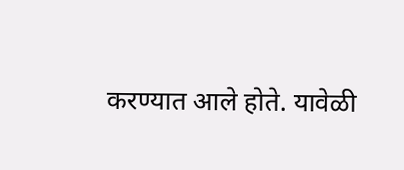करण्यात आले होते. यावेळी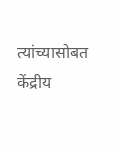त्यांच्यासोबत केंद्रीय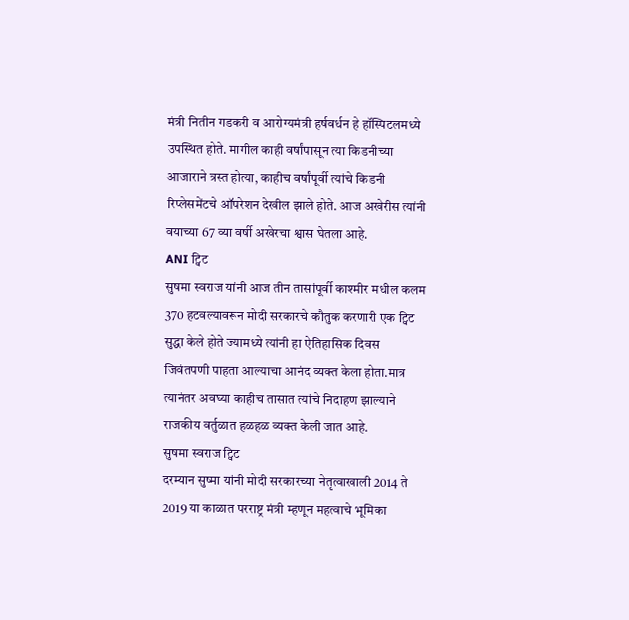मंत्री नितीन गडकरी व आरोग्यमंत्री हर्षवर्धन हे हॉस्पिटलमध्ये उपस्थित होते. मागील काही वर्षांपासून त्या किडनीच्या आजाराने त्रस्त होत्या, काहीच वर्षांपूर्वी त्यांचे किडनी रिप्लेसमेंटचे ऑपरेशन देखील झाले होते. आज अखेरीस त्यांनी वयाच्या 67 व्या वर्षी अखेरचा श्वास घेतला आहे.
ANI ट्विट
सुषमा स्वराज यांनी आज तीन तासांपूर्वी काश्मीर मधील कलम 370 हटवल्यावरून मोदी सरकारचे कौतुक करणारी एक ट्विट सुद्धा केले होते ज्यामध्ये त्यांनी हा ऐतिहासिक दिवस जिवंतपणी पाहता आल्याचा आनंद व्यक्त केला होता.मात्र त्यानंतर अवघ्या काहीच तासात त्यांचे निदाहण झाल्याने राजकीय वर्तुळात हळहळ व्यक्त केली जात आहे.
सुषमा स्वराज ट्विट
दरम्यान सुष्मा यांनी मोदी सरकारच्या नेतृत्वाखाली 2014 ते 2019 या काळात परराष्ट्र मंत्री म्हणून महत्वाचे भूमिका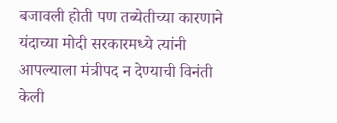बजावली होती पण तब्येतीच्या कारणाने यंदाच्या मोदी सरकारमध्ये त्यांनी आपल्याला मंत्रीपद न देण्याची विनंती केली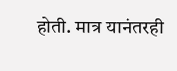होती. मात्र यानंतरही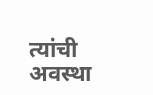त्यांची अवस्था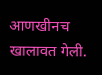आणखीनच खालावत गेली.